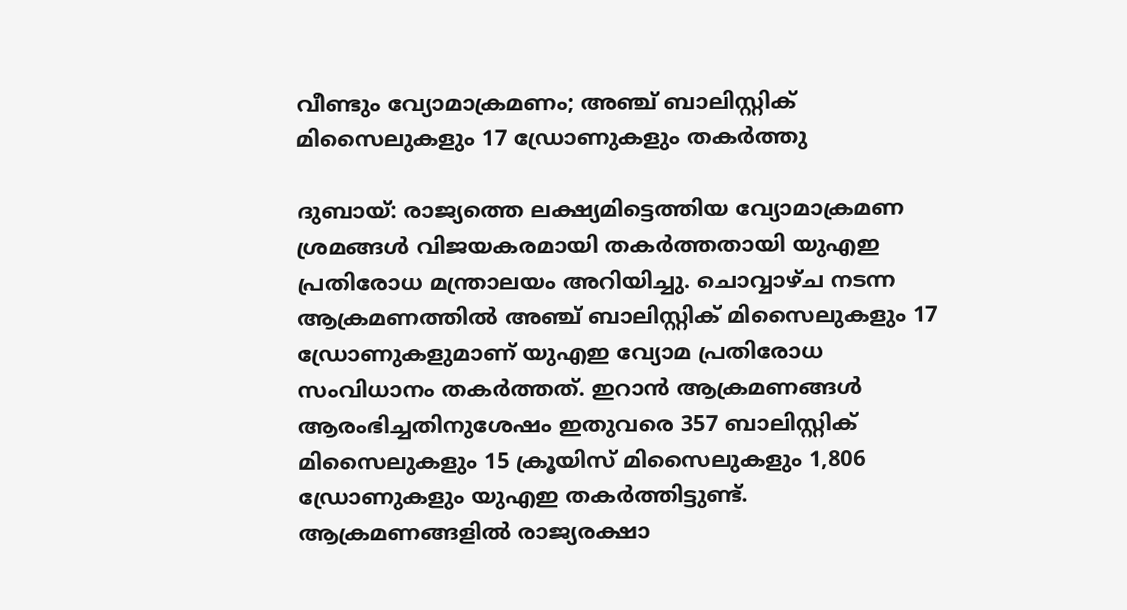വീണ്ടും വ്യോമാക്രമണം; അഞ്ച് ബാലിസ്റ്റിക് മിസൈലുകളും 17 ഡ്രോണുകളും തകർത്തു

ദുബായ്: രാജ്യത്തെ ലക്ഷ്യമിട്ടെത്തിയ വ്യോമാക്രമണ ശ്രമങ്ങൾ വിജയകരമായി തകർത്തതായി യുഎഇ പ്രതിരോധ മന്ത്രാലയം അറിയിച്ചു. ചൊവ്വാഴ്ച നടന്ന ആക്രമണത്തിൽ അഞ്ച് ബാലിസ്റ്റിക് മിസൈലുകളും 17 ഡ്രോണുകളുമാണ് യുഎഇ വ്യോമ പ്രതിരോധ സംവിധാനം തകർത്തത്. ഇറാൻ ആക്രമണങ്ങൾ ആരംഭിച്ചതിനുശേഷം ഇതുവരെ 357 ബാലിസ്റ്റിക് മിസൈലുകളും 15 ക്രൂയിസ് മിസൈലുകളും 1,806 ഡ്രോണുകളും യുഎഇ തകർത്തിട്ടുണ്ട്.
ആക്രമണങ്ങളിൽ രാജ്യരക്ഷാ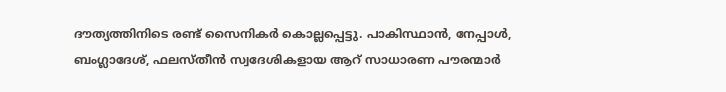ദൗത്യത്തിനിടെ രണ്ട് സൈനികർ കൊല്ലപ്പെട്ടു. പാകിസ്ഥാൻ, നേപ്പാൾ, ബംഗ്ലാദേശ്, ഫലസ്തീൻ സ്വദേശികളായ ആറ് സാധാരണ പൗരന്മാർ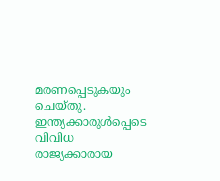മരണപ്പെടുകയും ചെയ്തു. ഇന്ത്യക്കാരുൾപ്പെടെ വിവിധ രാജ്യക്കാരായ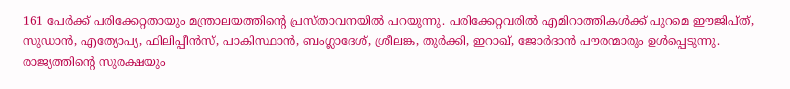161 പേർക്ക് പരിക്കേറ്റതായും മന്ത്രാലയത്തിന്റെ പ്രസ്താവനയിൽ പറയുന്നു. പരിക്കേറ്റവരിൽ എമിറാത്തികൾക്ക് പുറമെ ഈജിപ്ത്, സുഡാൻ, എത്യോപ്യ, ഫിലിപ്പീൻസ്, പാകിസ്ഥാൻ, ബംഗ്ലാദേശ്, ശ്രീലങ്ക, തുർക്കി, ഇറാഖ്, ജോർദാൻ പൗരന്മാരും ഉൾപ്പെടുന്നു.
രാജ്യത്തിന്റെ സുരക്ഷയും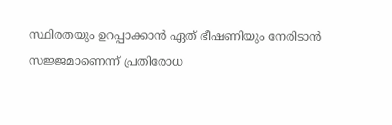സ്ഥിരതയും ഉറപ്പാക്കാൻ ഏത് ഭീഷണിയും നേരിടാൻ സജ്ജമാണെന്ന് പ്രതിരോധ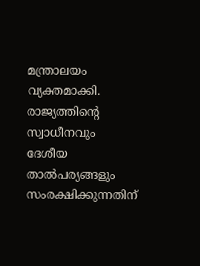മന്ത്രാലയം വ്യക്തമാക്കി. രാജ്യത്തിന്റെ സ്വാധീനവും ദേശീയ താൽപര്യങ്ങളും സംരക്ഷിക്കുന്നതിന്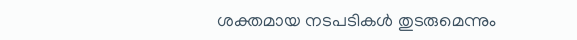ശക്തമായ നടപടികൾ തുടരുമെന്നും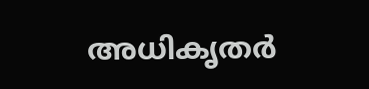അധികൃതർ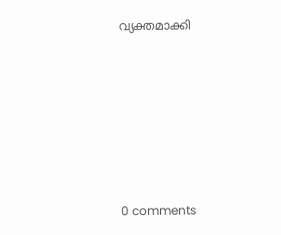വ്യക്തമാക്കി









0 comments